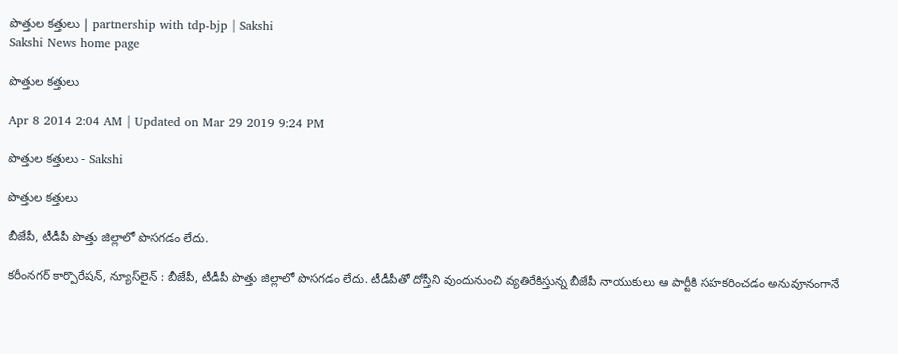పొత్తుల కత్తులు | partnership with tdp-bjp | Sakshi
Sakshi News home page

పొత్తుల కత్తులు

Apr 8 2014 2:04 AM | Updated on Mar 29 2019 9:24 PM

పొత్తుల కత్తులు - Sakshi

పొత్తుల కత్తులు

బీజేపీ, టీడీపీ పొత్తు జిల్లాలో పొసగడం లేదు.

కరీంనగర్ కార్పొరేషన్, న్యూస్‌లైన్ : బీజేపీ, టీడీపీ పొత్తు జిల్లాలో పొసగడం లేదు. టీడీపీతో దోస్తీని వుందునుంచి వ్యతిరేకిస్తున్న బీజేపీ నాయుకులు ఆ పార్టీకి సహకరించడం అనువూనంగానే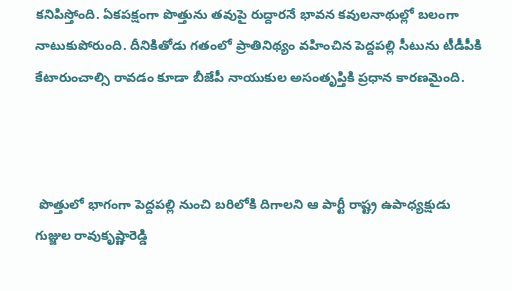కనిపిస్తోంది. ఏకపక్షంగా పొత్తును తవుపై రుద్దారనే భావన కవులనాథుల్లో బలంగా నాటుకుపోరుంది. దీనికితోడు గతంలో ప్రాతినిథ్యం వహించిన పెద్దపల్లి సీటును టీడీపీకి కేటారుంచాల్సి రావడం కూడా బీజేపీ నాయుకుల అసంతృప్తికి ప్రధాన కారణమైంది.



 పొత్తులో భాగంగా పెద్దపల్లి నుంచి బరిలోకి దిగాలని ఆ పార్టీ రాష్ట్ర ఉపాధ్యక్షుడు గుజ్జుల రావుకృష్ణారెడ్డి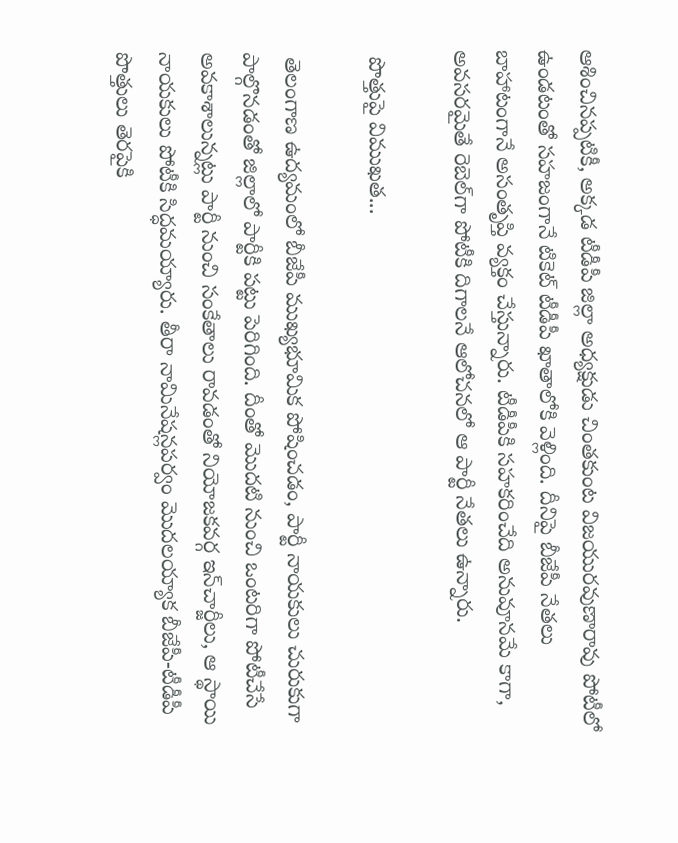ఆశించినప్పటికీ, అక్కడ టీడీపీ జిల్లా అధ్యక్షుడు చింతకుంట విజయురవుణారావు పోటీలో ఉండటంతో సహజంగానే టికెట్ టీడీపీ ఖాతాలోకి వెళ్లింది. దీనిపై బీజేపీ నేతలు బాహాటంగానే అసంతృప్తి వ్యక్తం చేస్తున్నారు. టీడీపీకి సహకరించేది అనువూనమే కాగా, అవసరమైతే రెబెల్‌గా పోటీకి దిగాలనే ఆలోచనలో ఆ పార్టీ నేతలు ఉన్నారు.

 పొత్తుపై విముఖత...

 తెలంగాణ ఉద్యమంలో బీజేపీ ముఖ్యభూమిక పోషించడం, పార్టీ నాయకులు చురుకుగా పాల్గొనడంతో జిల్లాలో పార్టీకి పట్టు పెరిగింది. దీంతో మొదటి నుంచి ఒంటరిగా పోటీచేసే అవకాశాలున్నట్లు పార్టీ నుంచి సంకేతాలు రావడంతో నియోజకవర్గ ఇన్‌చార్జీలు, ఆ స్థాయి నాయకులు పోటీకి సిద్ధమయ్యారు. తీరా నామినేషన్లపర్వం మొదలయ్యాక బీజేపీ-టీడీపీ పొత్తులు తెరపైకి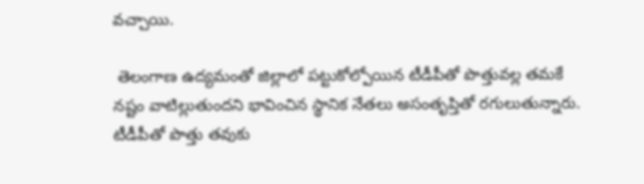వచ్చాయి.

 తెలంగాణ ఉద్యమంతో జిల్లాలో పట్టుకోల్పోయిన టీడీపీతో పొత్తువల్ల తమకే నష్టం వాటిల్లుతుందని భావించిన స్థానిక నేతలు అసంతృప్తితో రగులుతున్నారు. టీడీపీతో పొత్తు తవుకు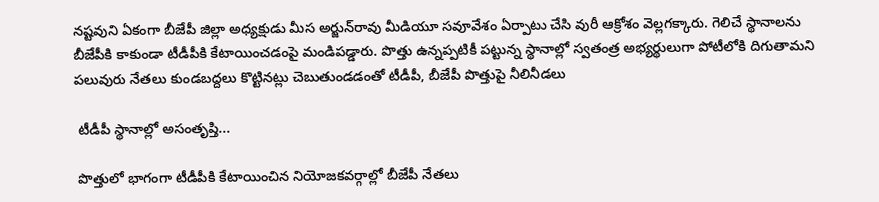నష్టవుని ఏకంగా బీజేపీ జిల్లా అధ్యక్షుడు మీస అర్జున్‌రావు మీడియూ సవూవేశం ఏర్పాటు చేసి వురీ ఆక్రోశం వెల్లగక్కారు. గెలిచే స్థానాలను బీజేపీకి కాకుండా టీడీపీకి కేటాయించడంపై మండిపడ్డారు. పొత్తు ఉన్నప్పటికీ పట్టున్న స్థానాల్లో స్వతంత్ర అభ్యర్థులుగా పోటీలోకి దిగుతామని పలువురు నేతలు కుండబద్దలు కొట్టినట్లు చెబుతుండడంతో టీడీపీ, బీజేపీ పొత్తుపై నీలినీడలు

 టీడీపీ స్థానాల్లో అసంతృప్తి...

 పొత్తులో భాగంగా టీడీపీకి కేటాయించిన నియోజకవర్గాల్లో బీజేపీ నేతలు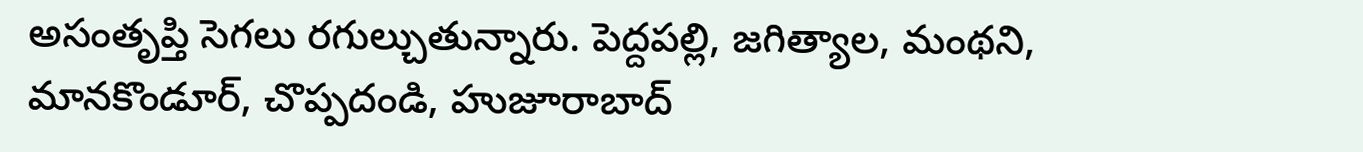అసంతృప్తి సెగలు రగుల్చుతున్నారు. పెద్దపల్లి, జగిత్యాల, మంథని, మానకొండూర్, చొప్పదండి, హుజూరాబాద్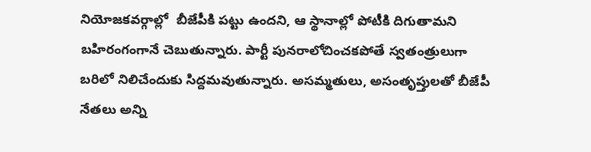నియోజకవర్గాల్లో  బీజేపీకి పట్టు ఉందని, ఆ స్థానాల్లో పోటీకి దిగుతామని బహిరంగంగానే చెబుతున్నారు. పార్టీ పునరాలోచించకపోతే స్వతంత్రులుగా బరిలో నిలిచేందుకు సిద్దమవుతున్నారు. అసమ్మతులు, అసంతృప్తులతో బీజేపీ నేతలు అన్ని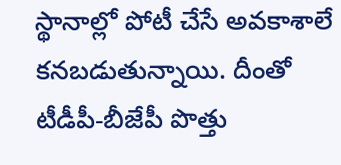స్థానాల్లో పోటీ చేసే అవకాశాలే కనబడుతున్నాయి. దీంతో టీడీపీ-బీజేపీ పొత్తు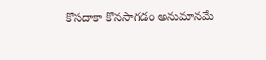కొసదాకా కొనసాగడం అనుమానమే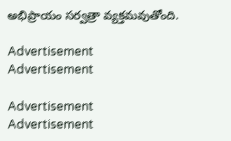అభిప్రాయం సర్వత్రా వ్యక్తమవుతోంది.

Advertisement
Advertisement

Advertisement
Advertisement